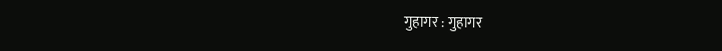गुहागर : गुहागर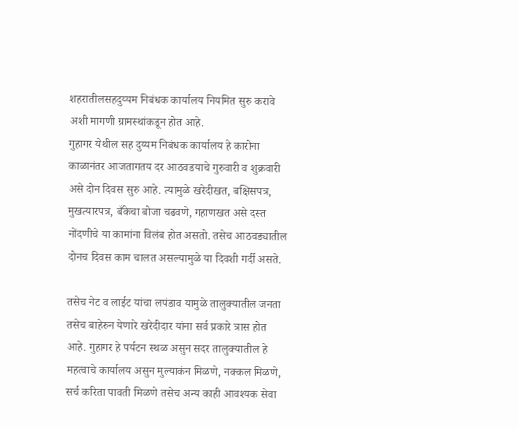शहरातीलसहदुय्यम निबंधक कार्यालय नियमित सुरु करावे अशी मागणी ग्रामस्थांकडून होत आहे.
गुहागर येथील सह दुय्यम निबंधक कार्यालय हे कारोना काळानंतर आजतागतय दर आठवडयाचे गुरुवारी व शुक्रवारी असे दोन दिवस सुरु आहे. त्यामुळे खरेदीखत, बक्षिसपत्र, मुखत्यारपत्र, बँकेचा बोजा चढवणे, गहाणखत असे दस्त नोंदणीचे या कामांना विलंब होत असतो. तसेच आठवड्यातील दोनच दिवस काम चालत असल्यामुळे या दिवशी गर्दी असते.

तसेच नेट व लाईट यांचा लपंडाव यामुळे तालुक्यातील जनता तसेच बाहेरुन येणारे खरेदीदार यांना सर्व प्रकारे त्रास होत आहे. गुहागर हे पर्यटन स्थळ असुन सदर तालुक्यातील हे महत्वाचे कार्यालय असुन मुल्याकंन मिळणे, नक्कल मिळणे, सर्च करिता पावती मिळणे तसेच अन्य काही आवश्यक सेवा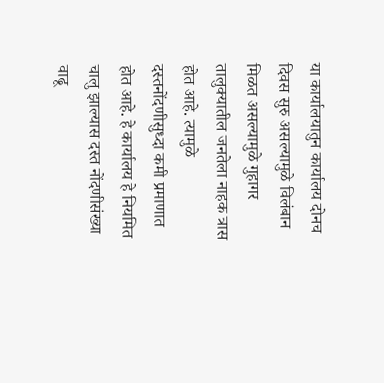या कार्यालयातुन कार्यालय दोनच दिवस सुरु असल्यामुळे विलंबान मिळत असल्यामुळे गुहागर तालुक्यातील जनतेला नाहक त्रास होत आहे. त्यामुळे
दस्तनोंदणीसुध्दा कमी प्रमाणात होत आहे. हे कार्यालय हे नियमित चालु झाल्यास दस्त नोंदणीसंख्या वाढू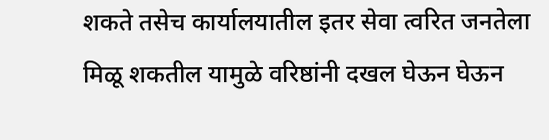शकते तसेच कार्यालयातील इतर सेवा त्वरित जनतेला मिळू शकतील यामुळे वरिष्ठांनी दखल घेऊन घेऊन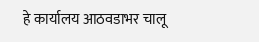हे कार्यालय आठवडाभर चालू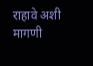राहावे अशी मागणी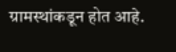ग्रामस्थांकडून होत आहे.